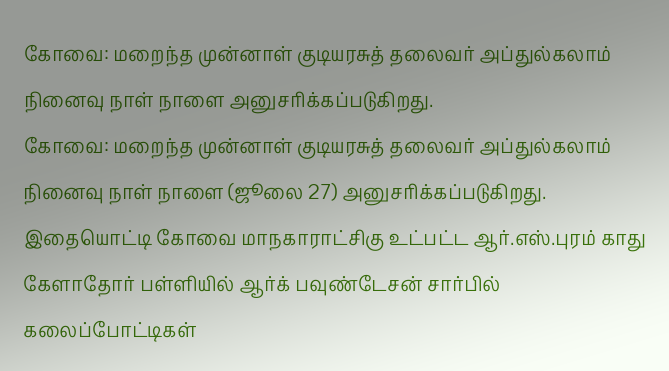கோவை: மறைந்த முன்னாள் குடியரசுத் தலைவர் அப்துல்கலாம் நினைவு நாள் நாளை அனுசரிக்கப்படுகிறது.
கோவை: மறைந்த முன்னாள் குடியரசுத் தலைவர் அப்துல்கலாம் நினைவு நாள் நாளை (ஜூலை 27) அனுசரிக்கப்படுகிறது.
இதையொட்டி கோவை மாநகாராட்சிகு உட்பட்ட ஆர்.எஸ்.புரம் காது கேளாதோர் பள்ளியில் ஆர்க் பவுண்டேசன் சார்பில் கலைப்போட்டிகள்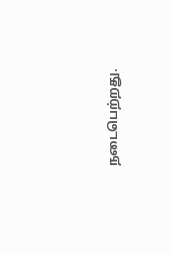நடைபெற்றது.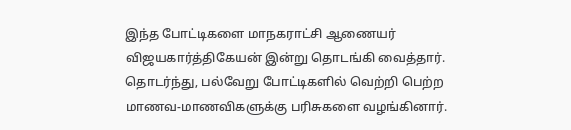இந்த போட்டிகளை மாநகராட்சி ஆணையர் விஜயகார்த்திகேயன் இன்று தொடங்கி வைத்தார்.
தொடர்ந்து, பல்வேறு போட்டிகளில் வெற்றி பெற்ற மாணவ-மாணவிகளுக்கு பரிசுகளை வழங்கினார்.